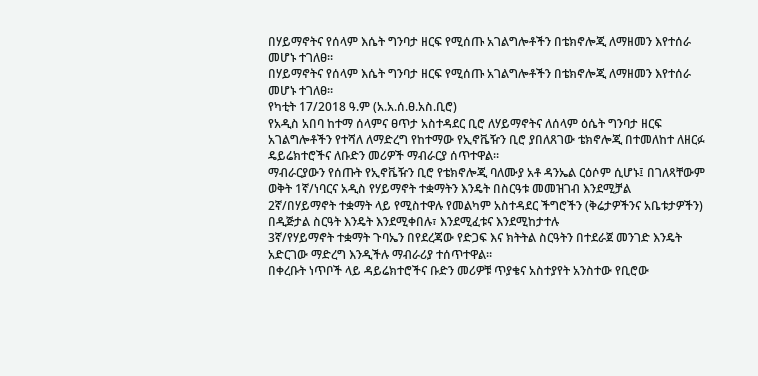በሃይማኖትና የሰላም እሴት ግንባታ ዘርፍ የሚሰጡ አገልግሎቶችን በቴክኖሎጂ ለማዘመን እየተሰራ መሆኑ ተገለፀ።
በሃይማኖትና የሰላም እሴት ግንባታ ዘርፍ የሚሰጡ አገልግሎቶችን በቴክኖሎጂ ለማዘመን እየተሰራ መሆኑ ተገለፀ።
የካቲት 17/2018 ዓ.ም (አ.አ.ሰ.ፀ.አስ.ቢሮ)
የአዲስ አበባ ከተማ ሰላምና ፀጥታ አስተዳደር ቢሮ ለሃይማኖትና ለሰላም ዕሴት ግንባታ ዘርፍ አገልግሎቶችን የተሻለ ለማድረግ የከተማው የኢኖቬዥን ቢሮ ያበለጸገው ቴክኖሎጂ በተመለከተ ለዘርፉ ዴይሬክተሮችና ለቡድን መሪዎች ማብራርያ ሰጥተዋል።
ማብራርያውን የሰጡት የኢኖቬዥን ቢሮ የቴክኖሎጂ ባለሙያ አቶ ዳንኤል ርዕሶም ሲሆኑ፤ በገለጻቸውም ወቅት 1ኛ/ነባርና አዲስ የሃይማኖት ተቋማትን እንዴት በስርዓቱ መመዝገብ እንደሚቻል
2ኛ/በሃይማኖት ተቋማት ላይ የሚስተዋሉ የመልካም አስተዳደር ችግሮችን (ቅሬታዎችንና አቤቱታዎችን) በዲጅታል ስርዓት እንዴት እንደሚቀበሉ፣ እንደሚፈቱና እንደሚከታተሉ
3ኛ/የሃይማኖት ተቋማት ጉባኤን በየደረጃው የድጋፍ እና ክትትል ስርዓትን በተደራጀ መንገድ እንዴት አድርገው ማድረግ እንዲችሉ ማብራሪያ ተሰጥተዋል።
በቀረቡት ነጥቦች ላይ ዳይሬክተሮችና ቡድን መሪዎቹ ጥያቄና አስተያየት አንስተው የቢሮው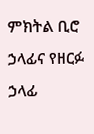ምክትል ቢሮ ኃላፊና የዘርፉ ኃላፊ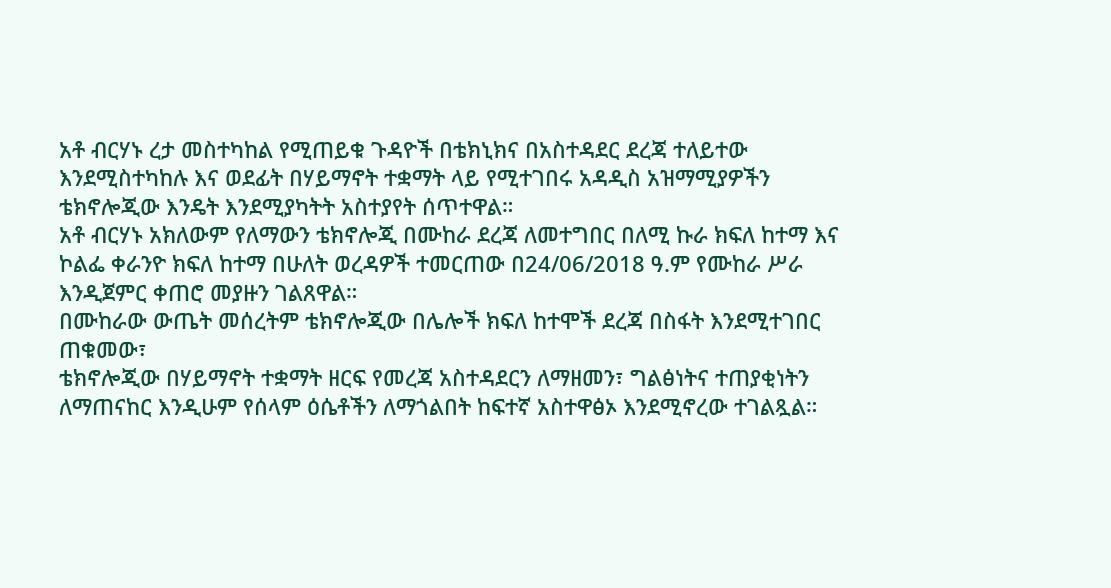አቶ ብርሃኑ ረታ መስተካከል የሚጠይቁ ጉዳዮች በቴክኒክና በአስተዳደር ደረጃ ተለይተው እንደሚስተካከሉ እና ወደፊት በሃይማኖት ተቋማት ላይ የሚተገበሩ አዳዲስ አዝማሚያዎችን ቴክኖሎጂው እንዴት እንደሚያካትት አስተያየት ሰጥተዋል።
አቶ ብርሃኑ አክለውም የለማውን ቴክኖሎጂ በሙከራ ደረጃ ለመተግበር በለሚ ኩራ ክፍለ ከተማ እና ኮልፌ ቀራንዮ ክፍለ ከተማ በሁለት ወረዳዎች ተመርጠው በ24/06/2018 ዓ.ም የሙከራ ሥራ እንዲጀምር ቀጠሮ መያዙን ገልጸዋል።
በሙከራው ውጤት መሰረትም ቴክኖሎጂው በሌሎች ክፍለ ከተሞች ደረጃ በስፋት እንደሚተገበር ጠቁመው፣
ቴክኖሎጂው በሃይማኖት ተቋማት ዘርፍ የመረጃ አስተዳደርን ለማዘመን፣ ግልፅነትና ተጠያቂነትን ለማጠናከር እንዲሁም የሰላም ዕሴቶችን ለማጎልበት ከፍተኛ አስተዋፅኦ እንደሚኖረው ተገልጿል።